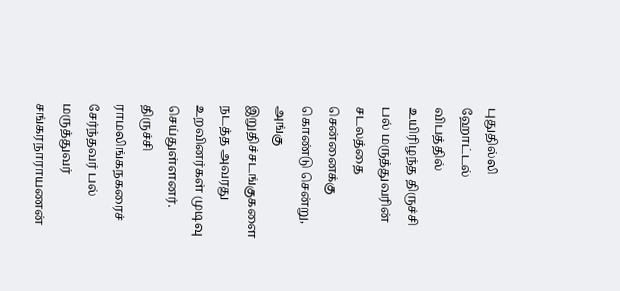புதுதில்லி ஹோட்டல் விபத்தில் உயிரிழந்த திருச்சி பல் மருத்துவரின் சடலத்தை சென்னைக்கு கொண்டு சென்று, அங்கு இறுதிச்சடங்குகளை நடத்த அவரது உறவினர்கள் முடிவு செய்துள்ளனர்.
திருச்சி ராமலிங்கநகரைச் சேர்ந்தவர் பல் மருத்துவர் சங்கரநாராயணன்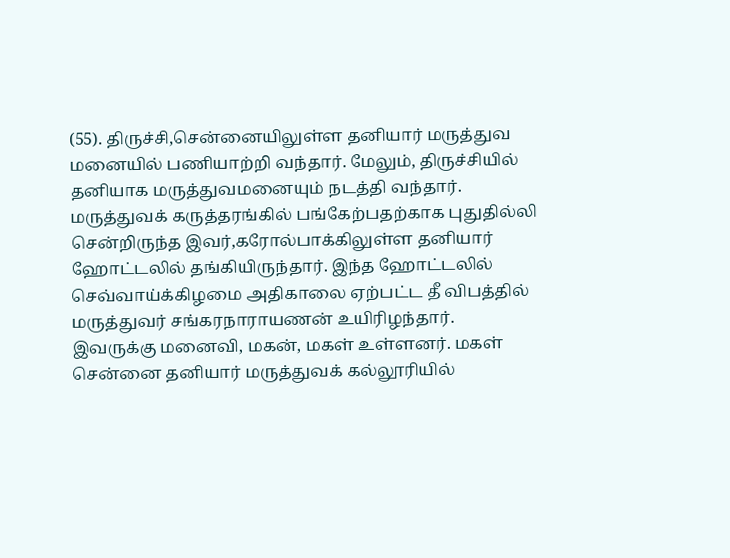(55). திருச்சி,சென்னையிலுள்ள தனியார் மருத்துவ மனையில் பணியாற்றி வந்தார். மேலும், திருச்சியில் தனியாக மருத்துவமனையும் நடத்தி வந்தார்.
மருத்துவக் கருத்தரங்கில் பங்கேற்பதற்காக புதுதில்லி சென்றிருந்த இவர்,கரோல்பாக்கிலுள்ள தனியார் ஹோட்டலில் தங்கியிருந்தார். இந்த ஹோட்டலில் செவ்வாய்க்கிழமை அதிகாலை ஏற்பட்ட தீ விபத்தில் மருத்துவர் சங்கரநாராயணன் உயிரிழந்தார்.
இவருக்கு மனைவி, மகன், மகள் உள்ளனர். மகள் சென்னை தனியார் மருத்துவக் கல்லூரியில்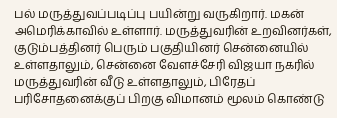பல் மருத்துவப்படிப்பு பயின்று வருகிறார். மகன் அமெரிக்காவில் உள்ளார். மருத்துவரின் உறவினர்கள், குடும்பத்தினர் பெரும் பகுதியினர் சென்னையில் உள்ளதாலும், சென்னை வேளச்சேரி விஜயா நகரில் மருத்துவரின் வீடு உள்ளதாலும், பிரேதப் பரிசோதனைக்குப் பிறகு விமானம் மூலம் கொண்டு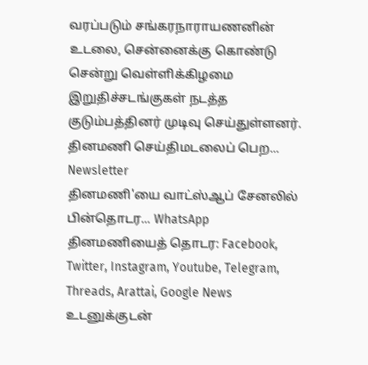வரப்படும் சங்கரநாராயணனின் உடலை, சென்னைக்கு கொண்டு சென்று வெள்ளிக்கிழமை இறுதிச்சடங்குகள் நடத்த குடும்பத்தினர் முடிவு செய்துள்ளனர்.
தினமணி செய்திமடலைப் பெற... Newsletter
தினமணி'யை வாட்ஸ்ஆப் சேனலில் பின்தொடர... WhatsApp
தினமணியைத் தொடர: Facebook, Twitter, Instagram, Youtube, Telegram, Threads, Arattai, Google News
உடனுக்குடன்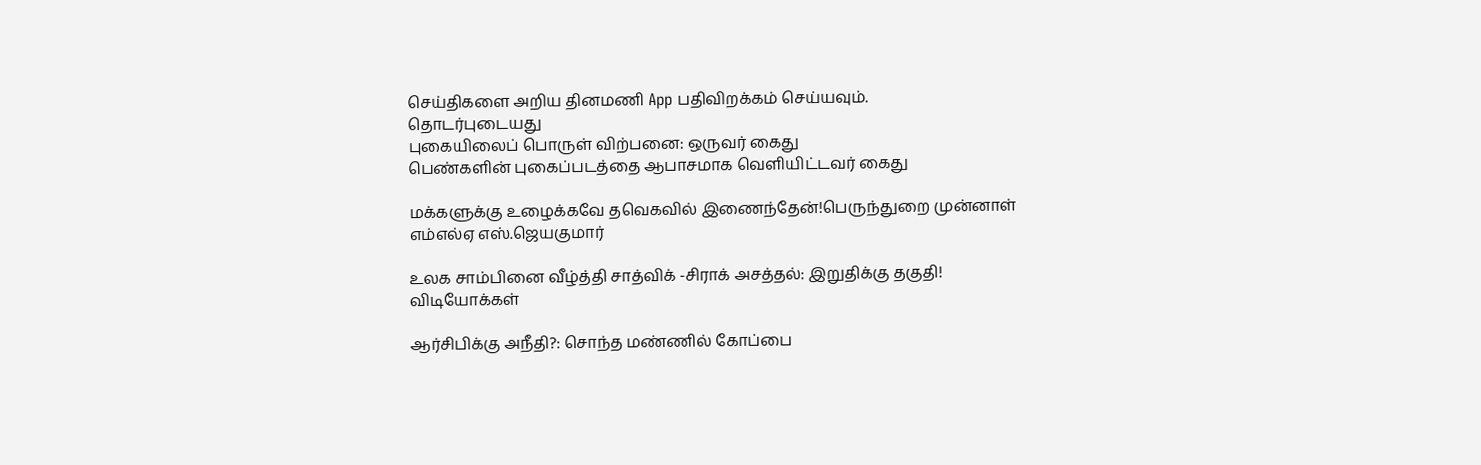செய்திகளை அறிய தினமணி App பதிவிறக்கம் செய்யவும்.
தொடர்புடையது
புகையிலைப் பொருள் விற்பனை: ஒருவர் கைது
பெண்களின் புகைப்படத்தை ஆபாசமாக வெளியிட்டவர் கைது

மக்களுக்கு உழைக்கவே தவெகவில் இணைந்தேன்!பெருந்துறை முன்னாள் எம்எல்ஏ எஸ்.ஜெயகுமார்

உலக சாம்பினை வீழ்த்தி சாத்விக் -சிராக் அசத்தல்: இறுதிக்கு தகுதி!
விடியோக்கள்

ஆர்சிபிக்கு அநீதி?: சொந்த மண்ணில் கோப்பை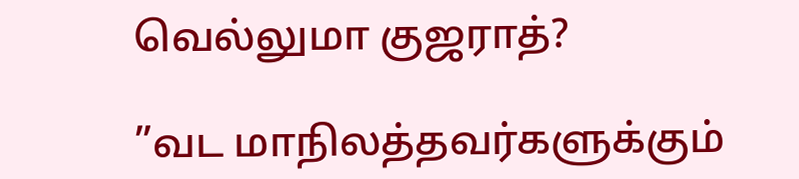வெல்லுமா குஜராத்?

”வட மாநிலத்தவர்களுக்கும்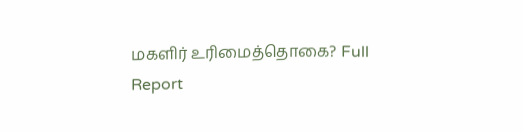மகளிர் உரிமைத்தொகை? Full Report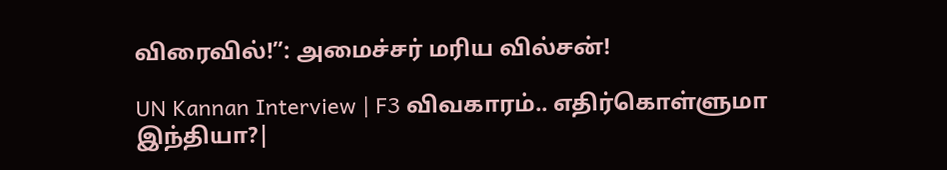விரைவில்!”: அமைச்சர் மரிய வில்சன்!

UN Kannan Interview | F3 விவகாரம்.. எதிர்கொள்ளுமா இந்தியா?|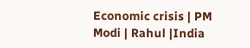Economic crisis | PM Modi | Rahul |India